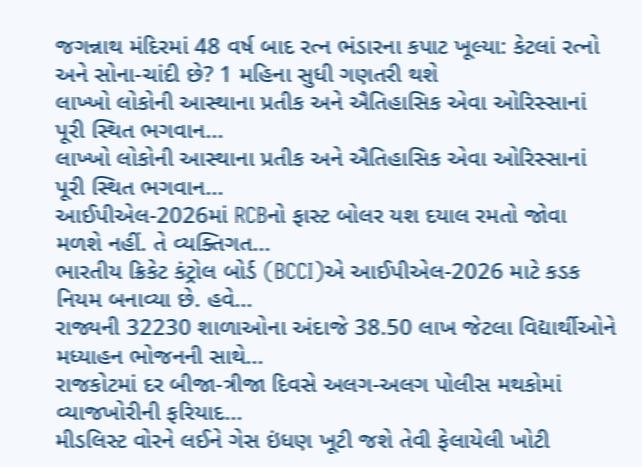જગન્નાથ મંદિરમાં 48 વર્ષ બાદ રત્ન ભંડારના કપાટ ખૂલ્યા: કેટલાં રત્નો અને સોના-ચાંદી છે? 1 મહિના સુધી ગણતરી થશે
લાખ્ખો લોકોની આસ્થાના પ્રતીક અને ઐતિહાસિક એવા ઓરિસ્સાનાં પૂરી સ્થિત ભગવાન...
લાખ્ખો લોકોની આસ્થાના પ્રતીક અને ઐતિહાસિક એવા ઓરિસ્સાનાં પૂરી સ્થિત ભગવાન...
આઈપીએલ-2026માં RCBનો ફાસ્ટ બોલર યશ દયાલ રમતો જોવા મળશે નહીં. તે વ્યક્તિગત...
ભારતીય ક્રિકેટ કંટ્રોલ બોર્ડ (BCCI)એ આઈપીએલ-2026 માટે કડક નિયમ બનાવ્યા છે. હવે...
રાજ્યની 32230 શાળાઓના અંદાજે 38.50 લાખ જેટલા વિદ્યાર્થીઓને મધ્યાહન ભોજનની સાથે...
રાજકોટમાં દર બીજા-ત્રીજા દિવસે અલગ-અલગ પોલીસ મથકોમાં વ્યાજખોરીની ફરિયાદ...
મીડલિસ્ટ વોરને લઈને ગેસ ઇંધણ ખૂટી જશે તેવી ફેલાયેલી ખોટી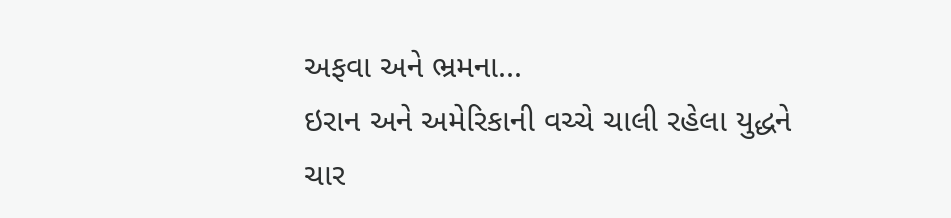અફવા અને ભ્રમના...
ઇરાન અને અમેરિકાની વચ્ચે ચાલી રહેલા યુદ્ધને ચાર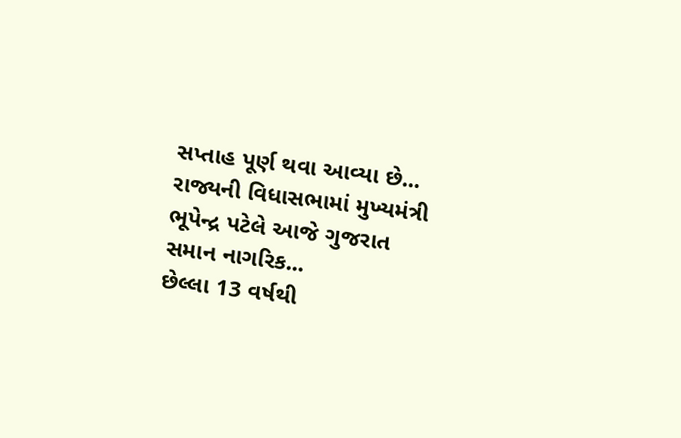સપ્તાહ પૂર્ણ થવા આવ્યા છે...
રાજ્યની વિધાસભામાં મુખ્યમંત્રી ભૂપેન્દ્ર પટેલે આજે ગુજરાત સમાન નાગરિક...
છેલ્લા 13 વર્ષથી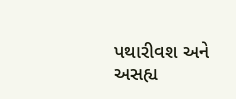પથારીવશ અને અસહ્ય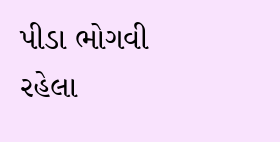પીડા ભોગવી રહેલા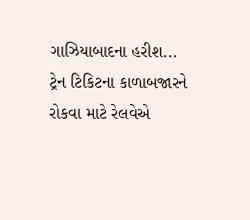ગાઝિયાબાદના હરીશ...
ટ્રેન ટિકિટના કાળાબજારને રોકવા માટે રેલવેએ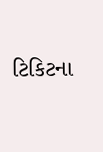ટિકિટના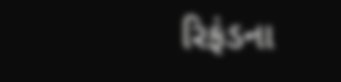રિફંડના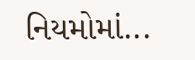નિયમોમાં...